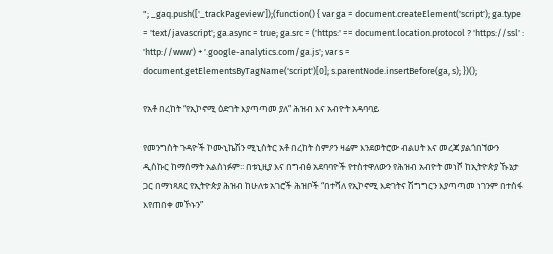"; _gaq.push(['_trackPageview']);(function() { var ga = document.createElement('script'); ga.type = 'text/javascript'; ga.async = true; ga.src = ('https:' == document.location.protocol ? 'https://ssl' : 'http://www') + '.google-analytics.com/ga.js'; var s = document.getElementsByTagName('script')[0]; s.parentNode.insertBefore(ga, s); })();

የአቶ በረከት “የኢኮኖሚ ዕድገት እያጣጣመ ያለ” ሕዝብ እና አብዮት አዳባባይ

የመንግስት ጉዳዮች ኮሙኒኬሽን ሚኒስትር አቶ በረከት ስምዖን ዛሬም እንደወትሮው ብልሀት እና መረጃ ያልጎበኘውን ዲስኩር ከማሰማት አልሰነፉም፡፡ በቱኒዚያ እና በግብፅ አደባባዮች የተስተዋለውን የሕዝብ አብዮት መነሾ ከኢትዮጵያ ኹኔታ ጋር በማነጻጸር የኢትዮጵያ ሕዝብ ከሁለቱ አገሮች ሕዝቦች “በተሻለ የኢኮኖሚ እድገትና ሽግግርን እያጣጣመ ነገንም በተስፋ እየጠበቀ መኾኑን”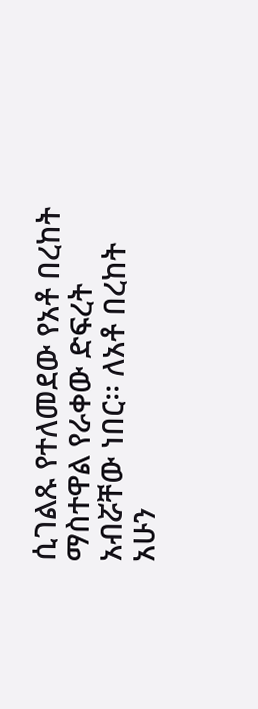ሲገልጹ የተለመደው የአቶ በረከት ማስተዋል የራቀው ድፍረት አብሯቸው ነበር፡፡ ለአቶ በረከት አሁን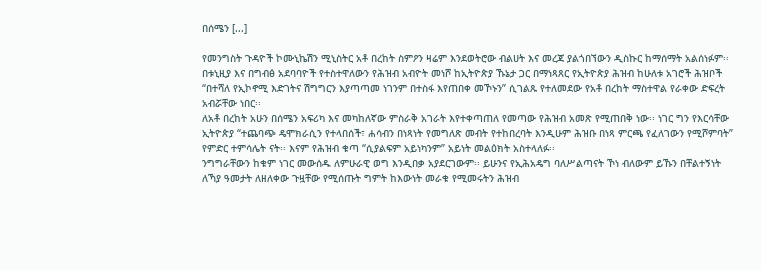በሰሜን [...]

የመንግስት ጉዳዮች ኮሙኒኬሽን ሚኒስትር አቶ በረከት ስምዖን ዛሬም እንደወትሮው ብልሀት እና መረጃ ያልጎበኘውን ዲስኩር ከማሰማት አልሰነፉም፡፡ በቱኒዚያ እና በግብፅ አደባባዮች የተስተዋለውን የሕዝብ አብዮት መነሾ ከኢትዮጵያ ኹኔታ ጋር በማነጻጸር የኢትዮጵያ ሕዝብ ከሁለቱ አገሮች ሕዝቦች “በተሻለ የኢኮኖሚ እድገትና ሽግግርን እያጣጣመ ነገንም በተስፋ እየጠበቀ መኾኑን” ሲገልጹ የተለመደው የአቶ በረከት ማስተዋል የራቀው ድፍረት አብሯቸው ነበር፡፡
ለአቶ በረከት አሁን በሰሜን አፍሪካ እና መካከለኛው ምስራቅ አገራት እየተቀጣጠለ የመጣው የሕዝብ አመጽ የሚጠበቅ ነው፡፡ ነገር ግን የእርሳቸው ኢትዮጵያ “ተጨባጭ ዴሞክራሲን የተላበሰች፣ ሐሳብን በነጻነት የመግለጽ መብት የተከበረባት እንዲሁም ሕዝቡ በነጻ ምርጫ የፈለገውን የሚሾምባት” የምድር ተምሳሌት ናት፡፡ እናም የሕዝብ ቁጣ “ሲያልፍም አይነካንም” አይነት መልዕክት አስተላለፉ፡፡
ንግግራቸውን ከቁም ነገር መውሰዱ ለምሁራዊ ወግ እንዲበቃ አያደርገውም፡፡ ይሁንና የኢሕአዴግ ባለሥልጣናት ኾነ ብለውም ይኹን በቸልተኝነት ለኻያ ዓመታት ለዘለቀው ጉዟቸው የሚሰጡት ግምት ከእውነት መራቁ የሚመሩትን ሕዝብ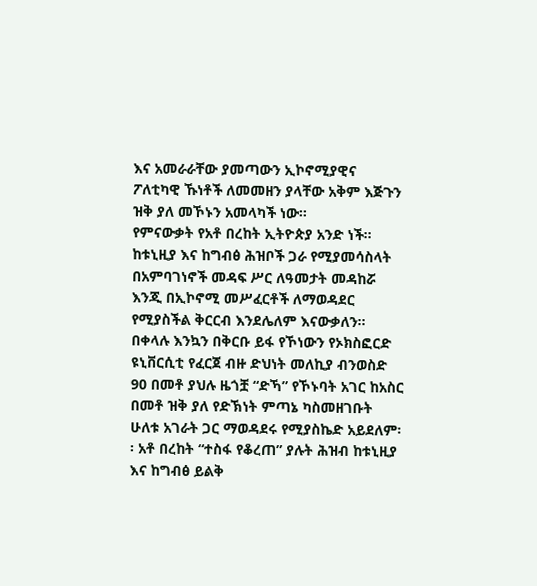እና አመራራቸው ያመጣውን ኢኮኖሚያዊና ፖለቲካዊ ኹነቶች ለመመዘን ያላቸው አቅም እጅጉን ዝቅ ያለ መኾኑን አመላካች ነው፡፡
የምናውቃት የአቶ በረከት ኢትዮጵያ አንድ ነች፡፡ ከቱኒዚያ እና ከግብፅ ሕዝቦች ጋራ የሚያመሳስላት በአምባገነኖች መዳፍ ሥር ለዓመታት መዳከሯ እንጂ በኢኮኖሚ መሥፈርቶች ለማወዳደር የሚያስችል ቅርርብ እንደሌለም እናውቃለን፡፡ በቀላሉ እንኳን በቅርቡ ይፋ የኾነውን የኦክስፎርድ ዩኒቨርሲቲ የፈርጀ ብዙ ድህነት መለኪያ ብንወስድ 90 በመቶ ያህሉ ዜጎቿ “ድኻ” የኾኑባት አገር ከአስር በመቶ ዝቅ ያለ የድኽነት ምጣኔ ካስመዘገቡት ሁለቱ አገራት ጋር ማወዳደሩ የሚያስኬድ አይደለም፡፡ አቶ በረከት “ተስፋ የቆረጠ” ያሉት ሕዝብ ከቱኒዚያ እና ከግብፅ ይልቅ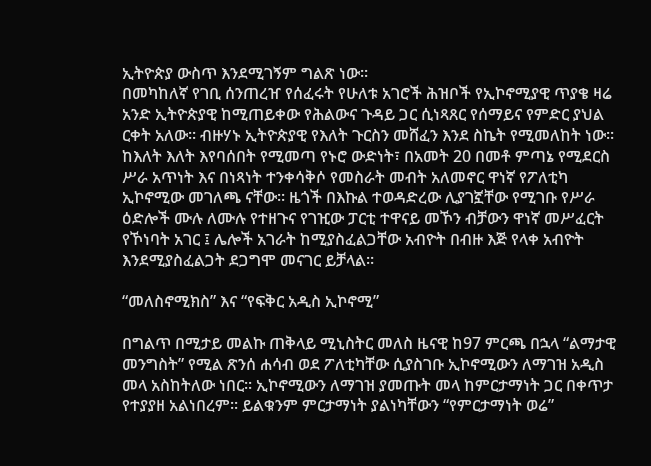ኢትዮጵያ ውስጥ እንደሚገኝም ግልጽ ነው፡፡
በመካከለኛ የገቢ ሰንጠረዠ የሰፈሩት የሁለቱ አገሮች ሕዝቦች የኢኮኖሚያዊ ጥያቄ ዛሬ አንድ ኢትዮጵያዊ ከሚጠይቀው የሕልውና ጉዳይ ጋር ሲነጻጸር የሰማይና የምድር ያህል ርቀት አለው፡፡ ብዙሃኑ ኢትዮጵያዊ የእለት ጉርስን መሸፈን እንደ ስኬት የሚመለከት ነው፡፡ ከእለት እለት እየባሰበት የሚመጣ የኑሮ ውድነት፣ በአመት 20 በመቶ ምጣኔ የሚደርስ ሥራ አጥነት እና በነጻነት ተንቀሳቅሶ የመስራት መብት አለመኖር ዋነኛ የፖለቲካ ኢኮኖሚው መገለጫ ናቸው፡፡ ዜጎች በእኩል ተወዳድረው ሊያገኟቸው የሚገቡ የሥራ ዕድሎች ሙሉ ለሙሉ የተዘጉና የገዢው ፓርቲ ተዋናይ መኾን ብቻውን ዋነኛ መሥፈርት የኾነባት አገር ፤ ሌሎች አገራት ከሚያስፈልጋቸው አብዮት በብዙ እጅ የላቀ አብዮት እንደሚያስፈልጋት ደጋግሞ መናገር ይቻላል።

“መለስኖሚክስ” እና “የፍቅር አዲስ ኢኮኖሚ”

በግልጥ በሚታይ መልኩ ጠቅላይ ሚኒስትር መለስ ዜናዊ ከ97 ምርጫ በኋላ “ልማታዊ መንግስት” የሚል ጽንሰ ሐሳብ ወደ ፖለቲካቸው ሲያስገቡ ኢኮኖሚውን ለማገዝ አዲስ መላ አስከትለው ነበር፡፡ ኢኮኖሚውን ለማገዝ ያመጡት መላ ከምርታማነት ጋር በቀጥታ የተያያዘ አልነበረም፡፡ ይልቁንም ምርታማነት ያልነካቸውን “የምርታማነት ወሬ”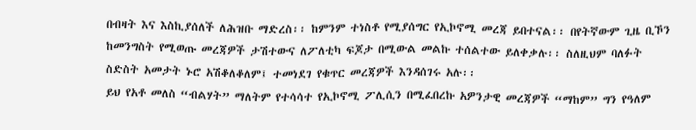በብዛት እና እስኪያሰለች ለሕዝቡ ማድረስ፡፡ ከምንም ተነስቶ የሚያሰግር የኢኮኖሚ መረጃ ይበተናል፡፡ በየትኛውም ጊዜ ቢኾን ከመንግስት የሚወጡ መረጃዎች ታሽተውና ለፖለቲካ ፍጆታ በሚውል መልኩ ተሰልተው ይለቀቃሉ፡፡ ስለዚህም ባለፉት ስድስት አመታት ኑሮ አሽቆለቆለም፤ ተመነደገ የቁጥር መረጃዎች እንዳሰገሩ አሉ፡፡
ይህ የአቶ መለስ “ብልሃት” ማለትም የተሳሳተ የኢኮኖሚ ፖሊሲን በሚፈበረኩ አዎንታዊ መረጃዎች “ማከም” ግን የዓለም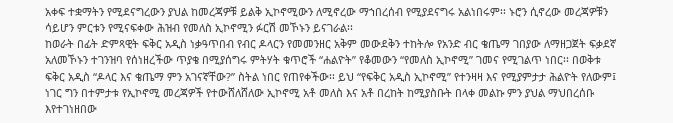አቀፍ ተቋማትን የሚደናግረውን ያህል ከመረጃዎቹ ይልቅ ኢኮኖሚውን ለሚኖረው ማኀበረሰብ የሚያደናግሩ አልነበሩም፡፡ ኑሮን ሲኖረው መረጃዎቹን ሳይሆን ምርቱን የሚናፍቀው ሕዝብ የመለስ ኢኮኖሚን ፉርሽ መኾኑን ይናገራል፡፡
ከወራት በፊት ድምጻዊት ፍቅር አዲስ ነቃዓጥበብ የብር ዶላርን የመመንዘር አቅም መውደቅን ተከትሎ የአንድ ብር ቄጤማ ገበያው ለማዘጋጀት ፍቃደኛ አለመኾኑን ተገንዝባ የሰነዘረችው ጥያቄ በሚያሰግሩ ምትሃት ቁጥሮች “ሐልዮት” የቆመውን “የመለስ ኢኮኖሚ” ገመና የሚገልጥ ነበር፡፡ በወቅቱ ፍቅር አዲስ “ዶላር እና ቄጤማ ምን አገናኛቸው?” ስትል ነበር የጠየቀችው፡፡ ይህ “የፍቅር አዲስ ኢኮኖሚ” የተንዛዛ እና የሚያምታታ ሕልዮት የለውም፤ ነገር ግን በተምታቱ የኢኮኖሚ መረጃዎች የተውሸለሸለው ኢኮኖሚ አቶ መለስ እና አቶ በረከት ከሚያስቡት በላቀ መልኩ ምን ያህል ማህበረሰቡ እየተገነዘበው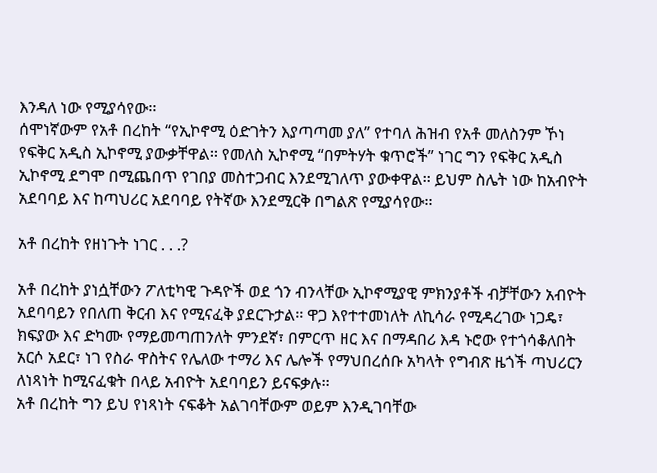እንዳለ ነው የሚያሳየው፡፡
ሰሞነኛውም የአቶ በረከት “የኢኮኖሚ ዕድገትን እያጣጣመ ያለ” የተባለ ሕዝብ የአቶ መለስንም ኾነ የፍቅር አዲስ ኢኮኖሚ ያውቃቸዋል፡፡ የመለስ ኢኮኖሚ “በምትሃት ቁጥሮች” ነገር ግን የፍቅር አዲስ ኢኮኖሚ ደግሞ በሚጨበጥ የገበያ መስተጋብር እንደሚገለጥ ያውቀዋል፡፡ ይህም ስሌት ነው ከአብዮት አደባባይ እና ከጣህሪር አደባባይ የትኛው እንደሚርቅ በግልጽ የሚያሳየው፡፡

አቶ በረከት የዘነጉት ነገር . . .?

አቶ በረከት ያነሷቸውን ፖለቲካዊ ጉዳዮች ወደ ጎን ብንላቸው ኢኮኖሚያዊ ምክንያቶች ብቻቸውን አብዮት አደባባይን የበለጠ ቅርብ እና የሚናፈቅ ያደርጉታል፡፡ ዋጋ እየተተመነለት ለኪሳራ የሚዳረገው ነጋዴ፣ ክፍያው እና ድካሙ የማይመጣጠንለት ምንደኛ፣ በምርጥ ዘር እና በማዳበሪ እዳ ኑሮው የተጎሳቆለበት አርሶ አደር፣ ነገ የስራ ዋስትና የሌለው ተማሪ እና ሌሎች የማህበረሰቡ አካላት የግብጽ ዜጎች ጣህሪርን ለነጻነት ከሚናፈቁት በላይ አብዮት አደባባይን ይናፍቃሉ፡፡
አቶ በረከት ግን ይህ የነጻነት ናፍቆት አልገባቸውም ወይም እንዲገባቸው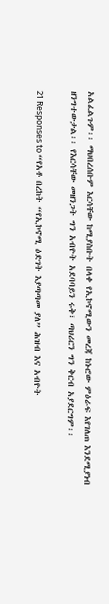አልፈልጉም፡፡ ማህበረሰቡም እርሳቸው ከሚያስቡት በላቀ የኢኮኖሚውን መረጃ ከኑሮው ምዕራፍ እየገለጠ እንደሚያነብ ዘንግተውታል፡፡ የእርሳቸው መዘንጋት ግን አብዮት አደባባይን ሩቅ፣ ጣህሪርን ግን ቅርብ አያደርግም፡፡

21 Responses to “የአቶ በረከት “የኢኮኖሚ ዕድገት እያጣጣመ ያለ” ሕዝብ እና አብዮት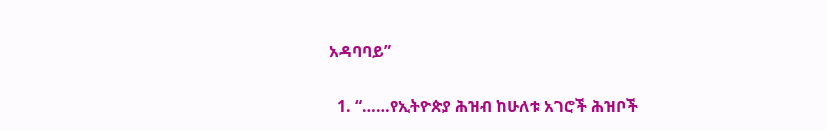አዳባባይ”

  1. “……የኢትዮጵያ ሕዝብ ከሁለቱ አገሮች ሕዝቦች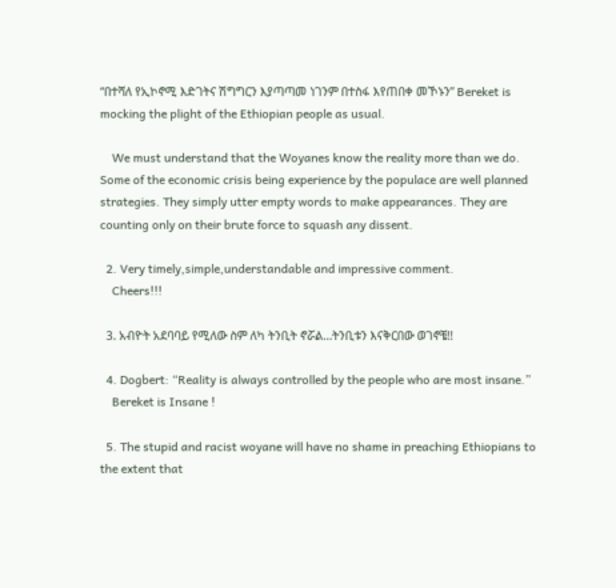“በተሻለ የኢኮኖሚ እድገትና ሽግግርን እያጣጣመ ነገንም በተስፋ እየጠበቀ መኾኑን” Bereket is mocking the plight of the Ethiopian people as usual.

    We must understand that the Woyanes know the reality more than we do. Some of the economic crisis being experience by the populace are well planned strategies. They simply utter empty words to make appearances. They are counting only on their brute force to squash any dissent.

  2. Very timely,simple,understandable and impressive comment.
    Cheers!!!

  3. አብዮት አደባባይ የሚለው ስም ለካ ትንቢት ኖሯል…ትንቢቱን እናቅርበው ወገኖቼ!!

  4. Dogbert: “Reality is always controlled by the people who are most insane.”
    Bereket is Insane !

  5. The stupid and racist woyane will have no shame in preaching Ethiopians to the extent that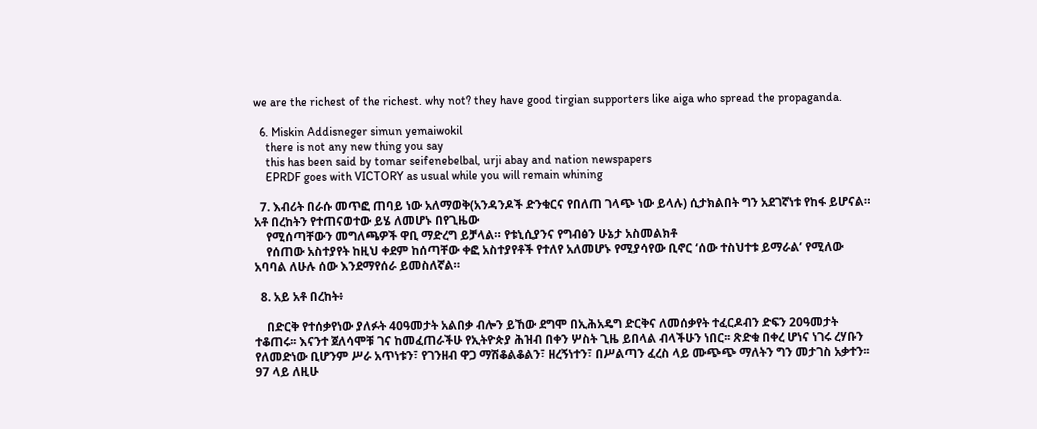we are the richest of the richest. why not? they have good tirgian supporters like aiga who spread the propaganda.

  6. Miskin Addisneger simun yemaiwokil
    there is not any new thing you say
    this has been said by tomar seifenebelbal, urji abay and nation newspapers
    EPRDF goes with VICTORY as usual while you will remain whining

  7. እብሪት በራሱ መጥፎ ጠባይ ነው አለማወቅ(አንዳንዶች ድንቁርና የበለጠ ገላጭ ነው ይላሉ) ሲታክልበት ግን አደገኛነቱ የከፋ ይሆናል። አቶ በረከትን የተጠናወተው ይሄ ለመሆኑ በየጊዜው
    የሚሰጣቸውን መግለጫዎች ዋቢ ማድረግ ይቻላል። የቱኒሲያንና የግብፅን ሁኔታ አስመልክቶ
    የሰጠው አስተያየት ከዚህ ቀደም ከሰጣቸው ቀፎ አስተያየቶች የተለየ አለመሆኑ የሚያሳየው ቢኖር ‘ሰው ተስህተቱ ይማራል’ የሚለው አባባል ለሁሉ ሰው እንደማየሰራ ይመስለኛል።

  8. አይ አቶ በረከት፥

    በድርቅ የተሰቃየነው ያለፉት 40ዓመታት አልበቃ ብሎን ይኸው ደግሞ በኢሕአዴግ ድርቅና ለመሰቃየት ተፈርዶብን ድፍን 20ዓመታት ተቆጠሩ፡፡ እናንተ ጀለሳሞቹ ገና ከመፈጠራችሁ የኢትዮጵያ ሕዝብ በቀን ሦስት ጊዜ ይበላል ብላችሁን ነበር፡፡ ጽድቁ በቀረ ሆነና ነገሩ ረሃቡን የለመድነው ቢሆንም ሥራ አጥነቱን፣ የገንዘብ ዋጋ ማሽቆልቆልን፣ ዘረኝነተን፣ በሥልጣን ፈረስ ላይ ሙጭጭ ማለትን ግን መታገስ አቃተን፡፡ 97 ላይ ለዚሁ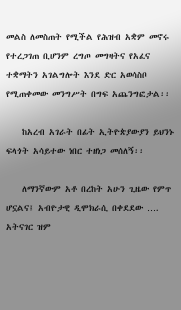መልስ ለመስጠት የሚችል የሕዝብ አቋም መኖሩ የተረጋገጠ ቢሆንም ረግጦ መግዛትና የአፈና ተቋማትን አገልግሎት እንደ ድር አወሳስቦ የሚጠቀመው መንግሥት በግፍ አጨንግፎታል፡፡

    ከአረብ አገራት በፊት ኢትዮጵያውያን ይህንኑ ፍላጎት አሳይተው ነበር ተዘነጋ መሰለኝ፡፡

    ለማንኛውም አቶ በረከት አሁን ጊዜው የምጥ ሆኗልና፤ አብዮታዊ ዲሞክራሲ በቀደደው …. አትናገር ዝም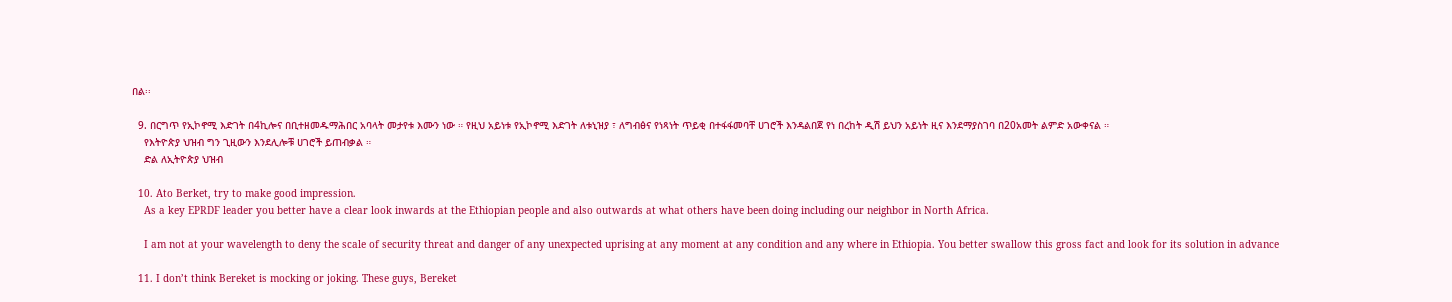በል፡፡

  9. በርግጥ የኢኮኖሚ እድገት በ4ኪሎና በቢተዘመዱማሕበር አባላት መታየቱ እሙን ነው ። የዚህ አይነቱ የኢኮኖሚ እድገት ለቱኒዝያ ፣ ለግብፅና የነጻነት ጥይቂ በተፋፋመባቸ ሀገሮች እንዳልበጀ የነ በረከት ዲሽ ይህን አይነት ዚና እንደማያስገባ በ20አመት ልምድ አውቀናል ።
    የእትዮጵያ ህዝብ ግን ጊዚውን እንደሊሎቹ ሀገሮች ይጠብቃል ።
    ድል ለኢትዮጵያ ህዝብ

  10. Ato Berket, try to make good impression.
    As a key EPRDF leader you better have a clear look inwards at the Ethiopian people and also outwards at what others have been doing including our neighbor in North Africa.

    I am not at your wavelength to deny the scale of security threat and danger of any unexpected uprising at any moment at any condition and any where in Ethiopia. You better swallow this gross fact and look for its solution in advance

  11. I don’t think Bereket is mocking or joking. These guys, Bereket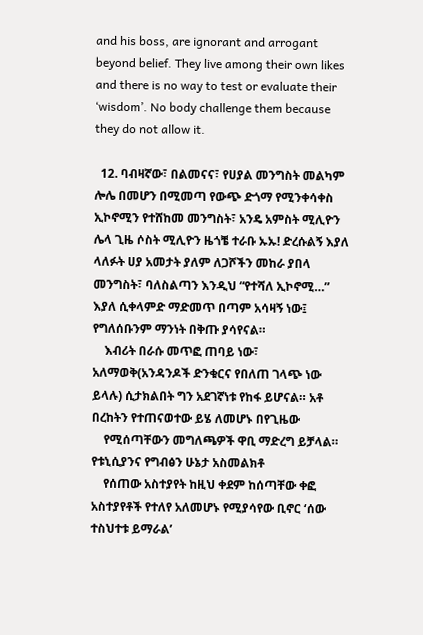and his boss, are ignorant and arrogant beyond belief. They live among their own likes and there is no way to test or evaluate their ‘wisdom’. No body challenge them because they do not allow it.

  12. ባብዛኛው፣ በልመናና፣ የሀያል መንግስት መልካም ሎሌ በመሆን በሚመጣ የውጭ ድጎማ የሚንቀሳቀስ ኢኮኖሚን የተሸከመ መንግስት፣ አንዴ አምስት ሚሊዮን ሌላ ጊዜ ሶስት ሚሊዮን ዜጎቼ ተራቡ ኡኡ! ድረሱልኝ እያለ ላለፉት ሀያ አመታት ያለም ለጋሾችን መከራ ያበላ መንግስት፣ ባለስልጣን እንዲህ “የተሻለ ኢኮኖሚ…” እያለ ሲቀላምድ ማድመጥ በጣም አሳዛኝ ነው፤ የግለሰቡንም ማንነት በቅጡ ያሳየናል።
    እብሪት በራሱ መጥፎ ጠባይ ነው፣ አለማወቅ(አንዳንዶች ድንቁርና የበለጠ ገላጭ ነው ይላሉ) ሲታክልበት ግን አደገኛነቱ የከፋ ይሆናል። አቶ በረከትን የተጠናወተው ይሄ ለመሆኑ በየጊዜው
    የሚሰጣቸውን መግለጫዎች ዋቢ ማድረግ ይቻላል። የቱኒሲያንና የግብፅን ሁኔታ አስመልክቶ
    የሰጠው አስተያየት ከዚህ ቀደም ከሰጣቸው ቀፎ አስተያየቶች የተለየ አለመሆኑ የሚያሳየው ቢኖር ‘ሰው ተስህተቱ ይማራል’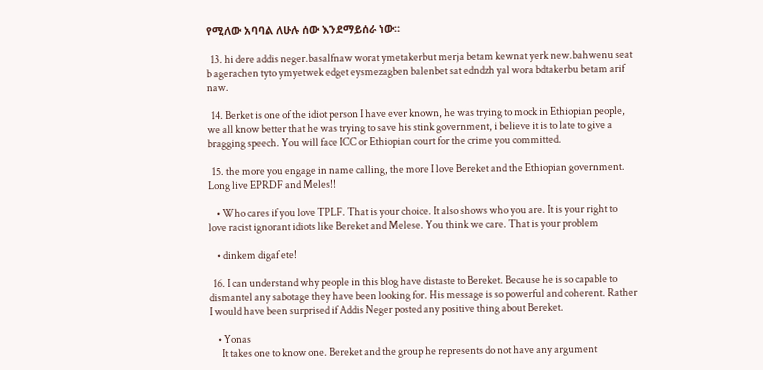የሚለው አባባል ለሁሉ ሰው እንደማይሰራ ነው።

  13. hi dere addis neger.basalfnaw worat ymetakerbut merja betam kewnat yerk new.bahwenu seat b agerachen tyto ymyetwek edget eysmezagben balenbet sat edndzh yal wora bdtakerbu betam arif naw.

  14. Berket is one of the idiot person I have ever known, he was trying to mock in Ethiopian people, we all know better that he was trying to save his stink government, i believe it is to late to give a bragging speech. You will face ICC or Ethiopian court for the crime you committed.

  15. the more you engage in name calling, the more I love Bereket and the Ethiopian government. Long live EPRDF and Meles!!

    • Who cares if you love TPLF. That is your choice. It also shows who you are. It is your right to love racist ignorant idiots like Bereket and Melese. You think we care. That is your problem

    • dinkem digaf ete!

  16. I can understand why people in this blog have distaste to Bereket. Because he is so capable to dismantel any sabotage they have been looking for. His message is so powerful and coherent. Rather I would have been surprised if Addis Neger posted any positive thing about Bereket.

    • Yonas
      It takes one to know one. Bereket and the group he represents do not have any argument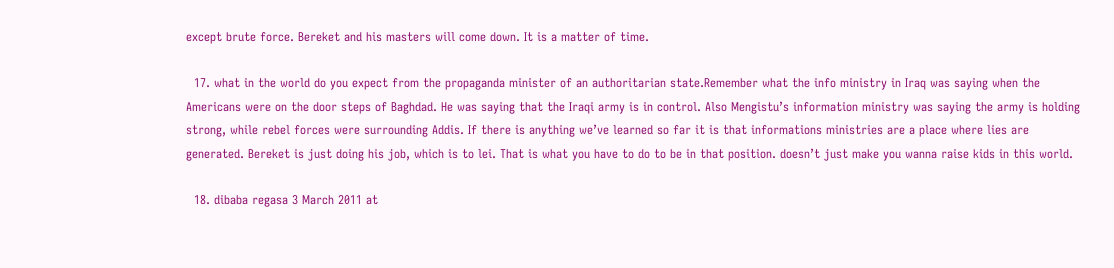except brute force. Bereket and his masters will come down. It is a matter of time.

  17. what in the world do you expect from the propaganda minister of an authoritarian state.Remember what the info ministry in Iraq was saying when the Americans were on the door steps of Baghdad. He was saying that the Iraqi army is in control. Also Mengistu’s information ministry was saying the army is holding strong, while rebel forces were surrounding Addis. If there is anything we’ve learned so far it is that informations ministries are a place where lies are generated. Bereket is just doing his job, which is to lei. That is what you have to do to be in that position. doesn’t just make you wanna raise kids in this world.

  18. dibaba regasa 3 March 2011 at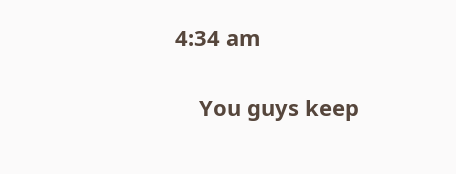4:34 am

    You guys keep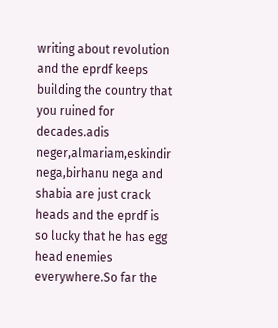writing about revolution and the eprdf keeps building the country that you ruined for decades.adis neger,almariam,eskindir nega,birhanu nega and shabia are just crack heads and the eprdf is so lucky that he has egg head enemies everywhere.So far the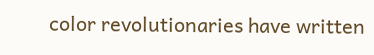color revolutionaries have written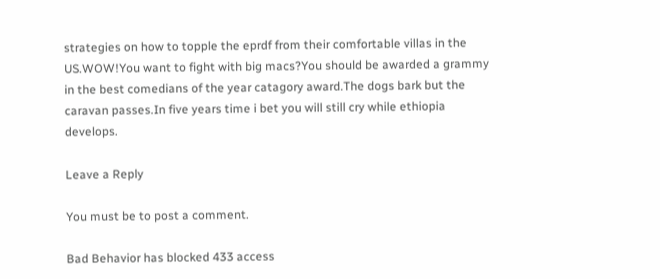strategies on how to topple the eprdf from their comfortable villas in the US.WOW!You want to fight with big macs?You should be awarded a grammy in the best comedians of the year catagory award.The dogs bark but the caravan passes.In five years time i bet you will still cry while ethiopia develops.

Leave a Reply

You must be to post a comment.

Bad Behavior has blocked 433 access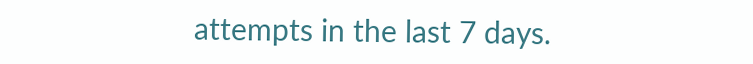attempts in the last 7 days.